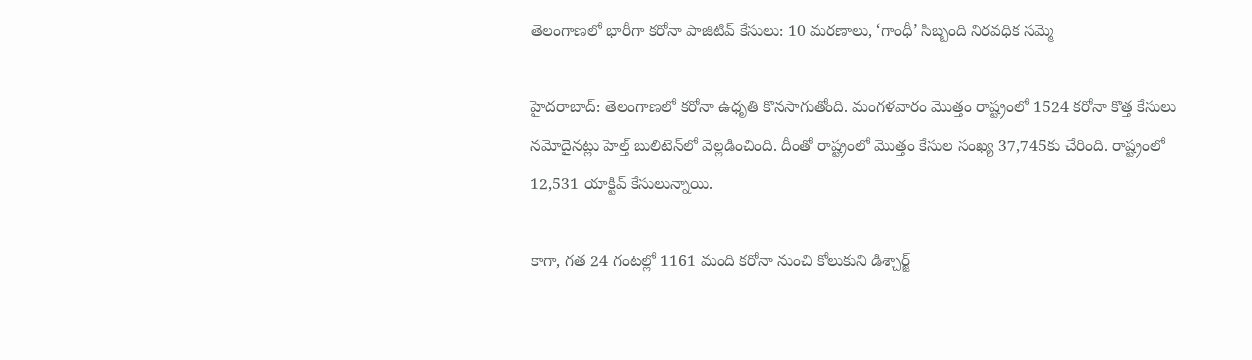తెలంగాణలో భారీగా కరోనా పాజిటివ్ కేసులు: 10 మరణాలు, ‘గాంధీ’ సిబ్బంది నిరవధిక సమ్మె

హైదరాబాద్: తెలంగాణలో కరోనా ఉధృతి కొనసాగుతోంది. మంగళవారం మొత్తం రాష్ట్రంలో 1524 కరోనా కొత్త కేసులు నమోదైనట్లు హెల్త్ బులిటెన్‌లో వెల్లడించింది. దీంతో రాష్ట్రంలో మొత్తం కేసుల సంఖ్య 37,745కు చేరింది. రాష్ట్రంలో 12,531 యాక్టివ్ కేసులున్నాయి.

కాగా, గత 24 గంటల్లో 1161 మంది కరోనా నుంచి కోలుకుని డిశ్చార్జ్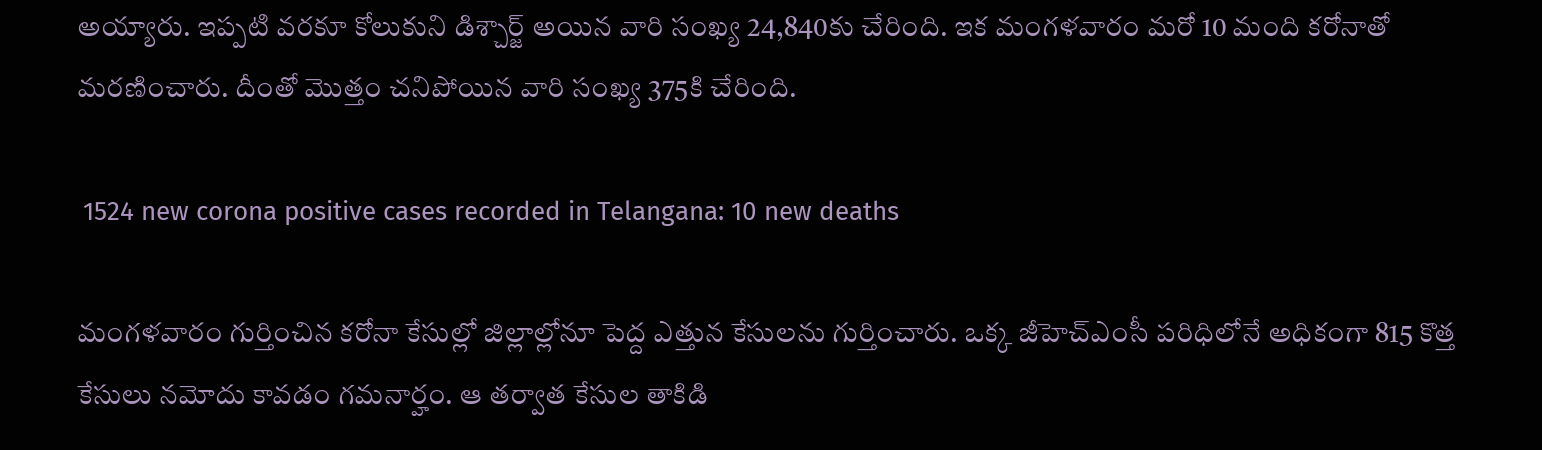అయ్యారు. ఇప్పటి వరకూ కోలుకుని డిశ్చార్జ్ అయిన వారి సంఖ్య 24,840కు చేరింది. ఇక మంగళవారం మరో 10 మంది కరోనాతో మరణించారు. దీంతో మొత్తం చనిపోయిన వారి సంఖ్య 375కి చేరింది.

 1524 new corona positive cases recorded in Telangana: 10 new deaths

మంగళవారం గుర్తించిన కరోనా కేసుల్లో జిల్లాల్లోనూ పెద్ద ఎత్తున కేసులను గుర్తించారు. ఒక్క జీహెచ్ఎంసీ పరిధిలోనే అధికంగా 815 కొత్త కేసులు నమోదు కావడం గమనార్హం. ఆ తర్వాత కేసుల తాకిడి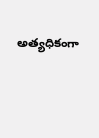అత్యధికంగా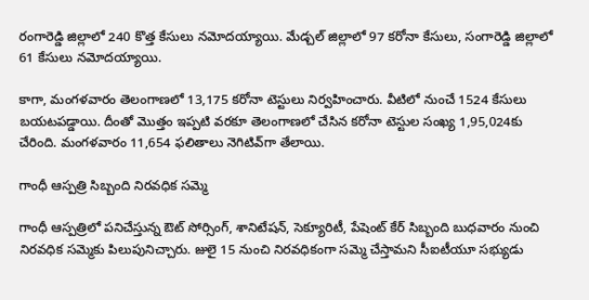రంగారెడ్డి జిల్లాలో 240 కొత్త కేసులు నమోదయ్యాయి. మేడ్చల్ జిల్లాలో 97 కరోనా కేసులు, సంగారెడ్డి జిల్లాలో 61 కేసులు నమోదయ్యాయి.

కాగా, మంగళవారం తెలంగాణలో 13,175 కరోనా టెస్టులు నిర్వహించారు. వీటిలో నుంచే 1524 కేసులు బయటపడ్డాయి. దీంతో మొత్తం ఇప్పటి వరకూ తెలంగాణలో చేసిన కరోనా టెస్టుల సంఖ్య 1,95,024కు చేరింది. మంగళవారం 11,654 ఫలితాలు నెగిటివ్‌గా తేలాయి.

గాంధీ ఆస్పత్రి సిబ్బంది నిరవధిక సమ్మె

గాంధీ ఆస్పత్రిలో పనిచేస్తున్న ఔట్ సోర్సింగ్, శానిటేషన్, సెక్యూరిటీ, పేషెంట్ కేర్ సిబ్బంది బుధవారం నుంచి నిరవధిక సమ్మెకు పిలుపునిచ్చారు. జులై 15 నుంచి నిరవధికంగా సమ్మె చేస్తామని సీఐటీయూ సభ్యుడు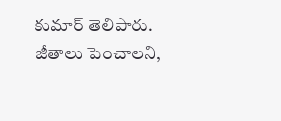కుమార్ తెలిపారు. జీతాలు పెంచాలని,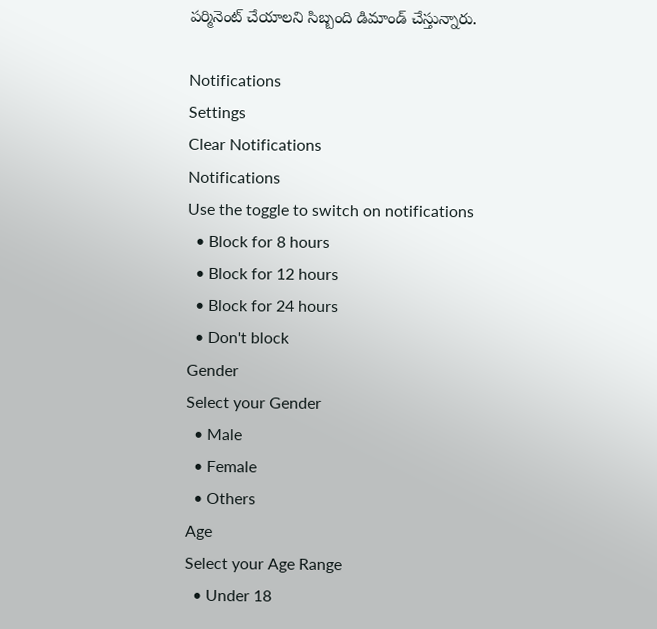పర్మినెంట్ చేయాలని సిబ్బంది డిమాండ్ చేస్తున్నారు.

Notifications
Settings
Clear Notifications
Notifications
Use the toggle to switch on notifications
  • Block for 8 hours
  • Block for 12 hours
  • Block for 24 hours
  • Don't block
Gender
Select your Gender
  • Male
  • Female
  • Others
Age
Select your Age Range
  • Under 18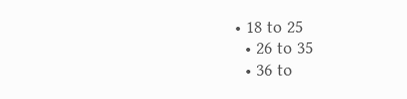• 18 to 25
  • 26 to 35
  • 36 to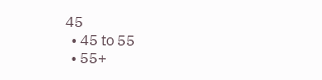45
  • 45 to 55
  • 55+